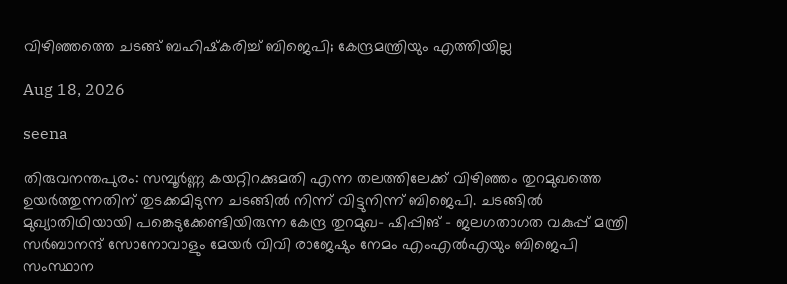വിഴിഞ്ഞത്തെ ചടങ്ങ് ബഹിഷ്‌കരിച്ച് ബിജെപി; കേന്ദ്രമന്ത്രിയും എത്തിയില്ല

Aug 18, 2026

seena

തിരുവനന്തപുരം: സമ്പൂര്‍ണ്ണ കയറ്റിറക്കുമതി എന്ന തലത്തിലേക്ക് വിഴിഞ്ഞം തുറമുഖത്തെ ഉയര്‍ത്തുന്നതിന് തുടക്കമിടുന്ന ചടങ്ങില്‍ നിന്ന് വിട്ടുനിന്ന് ബിജെപി. ചടങ്ങില്‍ മുഖ്യാതിഥിയായി പങ്കെടുക്കേണ്ടിയിരുന്ന കേന്ദ്ര തുറമുഖ- ഷിപ്പിങ് – ജലഗതാഗത വകുപ്പ് മന്ത്രി സര്‍ബാനന്ദ് സോനോവാളും മേയര്‍ വിവി രാജേഷും നേമം എംഎല്‍എയും ബിജെപി സംസ്ഥാന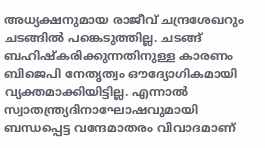അധ്യക്ഷനുമായ രാജീവ് ചന്ദ്രശേഖറും ചടങ്ങില്‍ പങ്കെടുത്തില്ല. ചടങ്ങ് ബഹിഷ്‌കരിക്കുന്നതിനുള്ള കാരണം ബിജെപി നേതൃത്വം ഔദ്യോഗികമായി വ്യക്തമാക്കിയിട്ടില്ല. എന്നാല്‍ സ്വാതന്ത്ര്യദിനാഘോഷവുമായി ബന്ധപ്പെട്ട വന്ദേമാതരം വിവാദമാണ്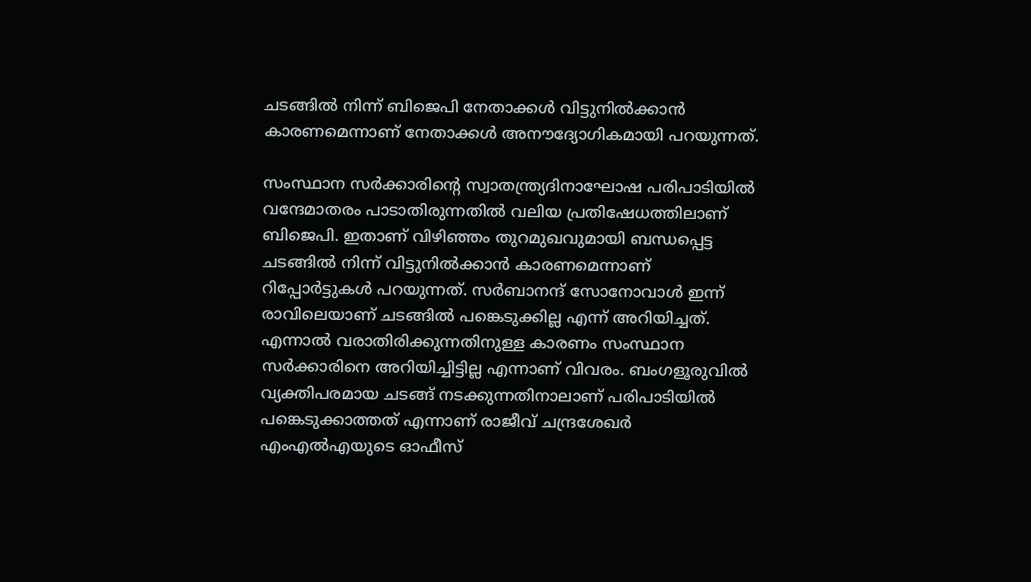ചടങ്ങില്‍ നിന്ന് ബിജെപി നേതാക്കള്‍ വിട്ടുനില്‍ക്കാന്‍ കാരണമെന്നാണ് നേതാക്കള്‍ അനൗദ്യോഗികമായി പറയുന്നത്.

സംസ്ഥാന സര്‍ക്കാരിന്റെ സ്വാതന്ത്ര്യദിനാഘോഷ പരിപാടിയില്‍ വന്ദേമാതരം പാടാതിരുന്നതില്‍ വലിയ പ്രതിഷേധത്തിലാണ് ബിജെപി. ഇതാണ് വിഴിഞ്ഞം തുറമുഖവുമായി ബന്ധപ്പെട്ട ചടങ്ങില്‍ നിന്ന് വിട്ടുനില്‍ക്കാന്‍ കാരണമെന്നാണ് റിപ്പോര്‍ട്ടുകള്‍ പറയുന്നത്. സര്‍ബാനന്ദ് സോനോവാള്‍ ഇന്ന് രാവിലെയാണ് ചടങ്ങില്‍ പങ്കെടുക്കില്ല എന്ന് അറിയിച്ചത്. എന്നാല്‍ വരാതിരിക്കുന്നതിനുള്ള കാരണം സംസ്ഥാന സര്‍ക്കാരിനെ അറിയിച്ചിട്ടില്ല എന്നാണ് വിവരം. ബംഗളൂരുവില്‍ വ്യക്തിപരമായ ചടങ്ങ് നടക്കുന്നതിനാലാണ് പരിപാടിയില്‍ പങ്കെടുക്കാത്തത് എന്നാണ് രാജീവ് ചന്ദ്രശേഖര്‍ എംഎല്‍എയുടെ ഓഫീസ്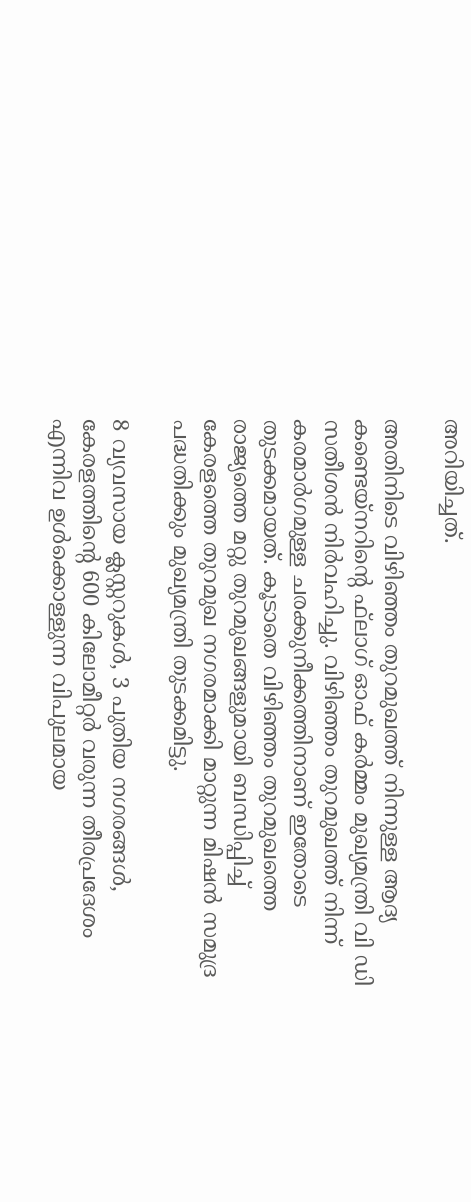അറിയിച്ചത്.

അതിനിടെ വിഴിഞ്ഞം തുറമുഖത്ത് നിന്നുള്ള ആദ്യ കണ്ടെയ്‌നറിന്റെ ഫ്‌ലാഗ് ഓഫ് കര്‍മ്മം മുഖ്യമന്ത്രി വി ഡി സതീശന്‍ നിര്‍വഹിച്ചു. വിഴിഞ്ഞം തുറമുഖത്ത് നിന്ന് കരമാര്‍ഗമുള്ള ചരക്കുനീക്കത്തിനാണ് ഇതോടെ തുടക്കമായത്. കൂടാതെ വിഴിഞ്ഞം തുറമുഖത്തെ രാജ്യത്തെ മറ്റു തുറമുഖങ്ങളുമായി ബന്ധിപ്പിച്ച് കേരളത്തെ തുറമുഖ നഗരമാക്കി മാറ്റുന്ന മിഷന്‍ സമുദ്ര പദ്ധതിക്കും മുഖ്യമന്ത്രി തുടക്കമിട്ടു.

8 വ്യവസായ ക്ലസ്റ്ററുകള്‍, 3 പുതിയ നഗരങ്ങള്‍, കേരളത്തിന്റെ 600 കിലോമീറ്റര്‍ വരുന്ന തീരപ്രദേശം എന്നിവ ഉള്‍ക്കൊള്ളുന്ന വിപുലമായ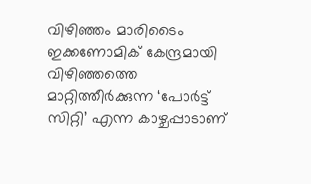വിഴിഞ്ഞം മാരിടൈം ഇക്കണോമിക് കേന്ദ്രമായി വിഴിഞ്ഞത്തെ മാറ്റിത്തീര്‍ക്കുന്ന ‘പോര്‍ട്ട് സിറ്റി’ എന്ന കാഴ്ചപ്പാടാണ്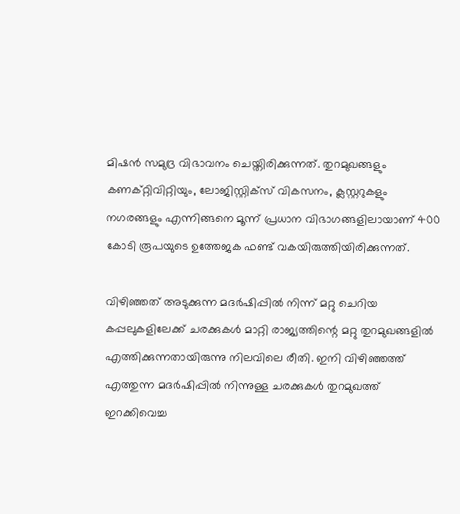മിഷന്‍ സമുദ്ര വിഭാവനം ചെയ്തിരിക്കുന്നത്. തുറമുഖങ്ങളും കണക്റ്റിവിറ്റിയും, ലോജിസ്റ്റിക്സ് വികസനം, ക്ലസ്റ്ററുകളും നഗരങ്ങളും എന്നിങ്ങനെ മൂന്ന് പ്രധാന വിഭാഗങ്ങളിലായാണ് 400 കോടി രൂപയുടെ ഉത്തേജക ഫണ്ട് വകയിരുത്തിയിരിക്കുന്നത്.

വിഴിഞ്ഞത് അടുക്കുന്ന മദര്‍ഷിപ്പില്‍ നിന്ന് മറ്റു ചെറിയ കപ്പലുകളിലേക്ക് ചരക്കുകള്‍ മാറ്റി രാജ്യത്തിന്റെ മറ്റു തുറമുഖങ്ങളില്‍ എത്തിക്കുന്നതായിരുന്നു നിലവിലെ രീതി. ഇനി വിഴിഞ്ഞത്ത് എത്തുന്ന മദര്‍ഷിപ്പില്‍ നിന്നുള്ള ചരക്കുകള്‍ തുറമുഖത്ത് ഇറക്കിവെച്ച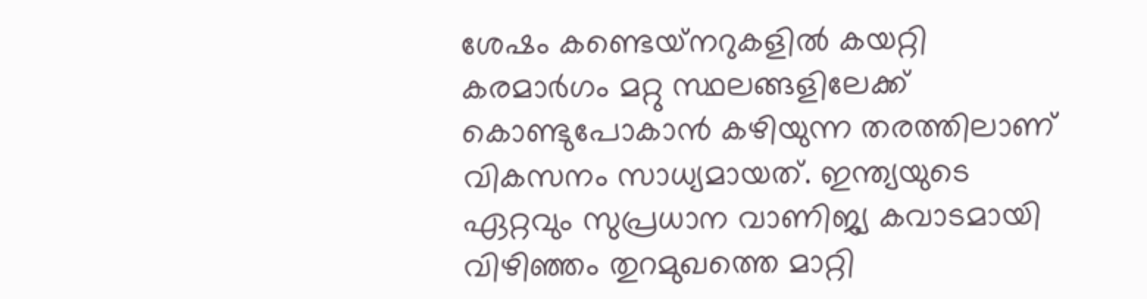ശേഷം കണ്ടെയ്‌നറുകളില്‍ കയറ്റി കരമാര്‍ഗം മറ്റു സ്ഥലങ്ങളിലേക്ക് കൊണ്ടുപോകാന്‍ കഴിയുന്ന തരത്തിലാണ് വികസനം സാധ്യമായത്. ഇന്ത്യയുടെ ഏറ്റവും സുപ്രധാന വാണിജ്യ കവാടമായി വിഴിഞ്ഞം തുറമുഖത്തെ മാറ്റി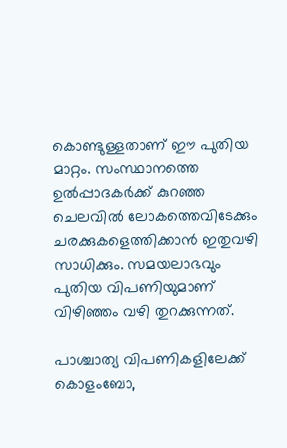കൊണ്ടുള്ളതാണ് ഈ പുതിയ മാറ്റം. സംസ്ഥാനത്തെ ഉല്‍പ്പാദകര്‍ക്ക് കുറഞ്ഞ ചെലവില്‍ ലോകത്തെവിടേക്കും ചരക്കുകളെത്തിക്കാന്‍ ഇതുവഴി സാധിക്കും. സമയലാഭവും പുതിയ വിപണിയുമാണ് വിഴിഞ്ഞം വഴി തുറക്കുന്നത്.

പാശ്ചാത്യ വിപണികളിലേക്ക് കൊളംബോ,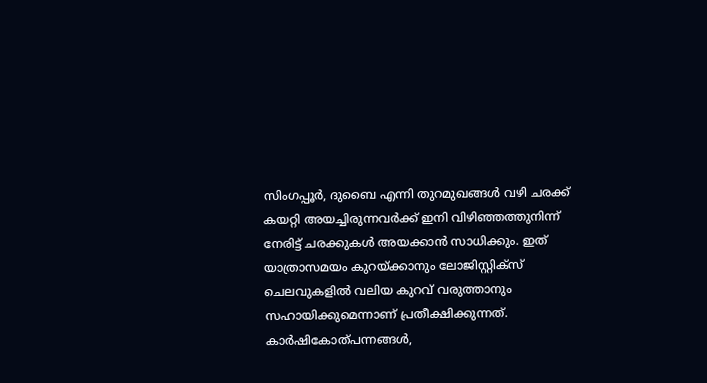സിംഗപ്പൂര്‍, ദുബൈ എന്നി തുറമുഖങ്ങള്‍ വഴി ചരക്ക് കയറ്റി അയച്ചിരുന്നവര്‍ക്ക് ഇനി വിഴിഞ്ഞത്തുനിന്ന് നേരിട്ട് ചരക്കുകള്‍ അയക്കാന്‍ സാധിക്കും. ഇത് യാത്രാസമയം കുറയ്ക്കാനും ലോജിസ്റ്റിക്‌സ് ചെലവുകളില്‍ വലിയ കുറവ് വരുത്താനും സഹായിക്കുമെന്നാണ് പ്രതീക്ഷിക്കുന്നത്. കാര്‍ഷികോത്പന്നങ്ങള്‍,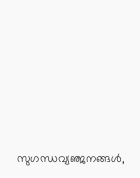സുഗന്ധവ്യഞ്ജനങ്ങള്‍,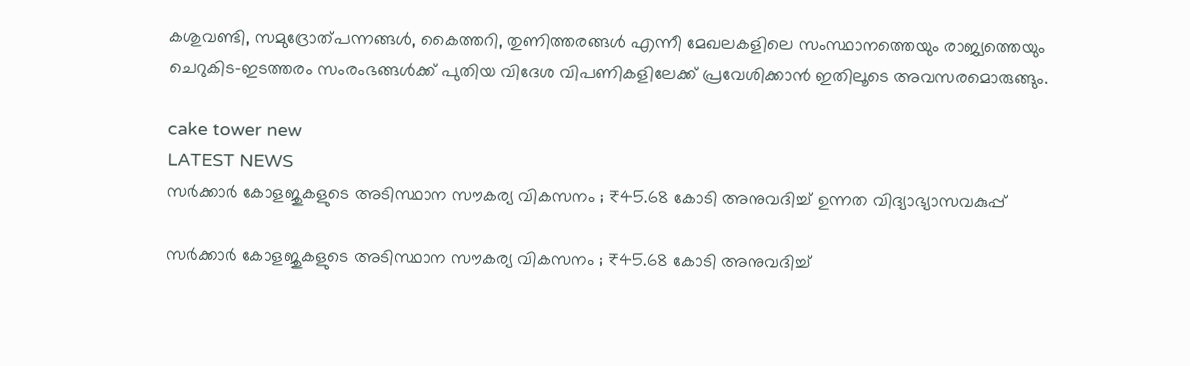കശുവണ്ടി, സമുദ്രോത്പന്നങ്ങള്‍, കൈത്തറി, തുണിത്തരങ്ങള്‍ എന്നീ മേഖലകളിലെ സംസ്ഥാനത്തെയും രാജ്യത്തെയും ചെറുകിട-ഇടത്തരം സംരംഭങ്ങള്‍ക്ക് പുതിയ വിദേശ വിപണികളിലേക്ക് പ്രവേശിക്കാന്‍ ഇതിലൂടെ അവസരമൊരുങ്ങും.

cake tower new
LATEST NEWS
സർക്കാർ കോളജുകളുടെ അടിസ്ഥാന സൗകര്യ വികസനം ; ₹45.68 കോടി അനുവദിച്ച് ഉന്നത വിദ്യാഭ്യാസവകുപ്പ്

സർക്കാർ കോളജുകളുടെ അടിസ്ഥാന സൗകര്യ വികസനം ; ₹45.68 കോടി അനുവദിച്ച്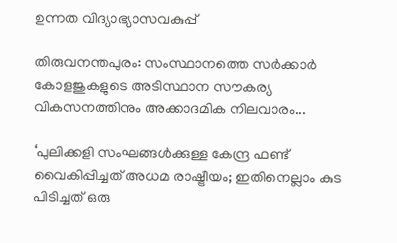ഉന്നത വിദ്യാഭ്യാസവകുപ്പ്

തിരുവനന്തപുരം: സംസ്ഥാനത്തെ സർക്കാർ കോളജുകളുടെ അടിസ്ഥാന സൗകര്യ വികസനത്തിനും അക്കാദമിക നിലവാരം...

‘പുലിക്കളി സംഘങ്ങൾക്കുള്ള കേന്ദ്ര ഫണ്ട് വൈകിപ്പിച്ചത് അധമ രാഷ്ട്രീയം; ഇതിനെല്ലാം കുട പിടിച്ചത് ഒരു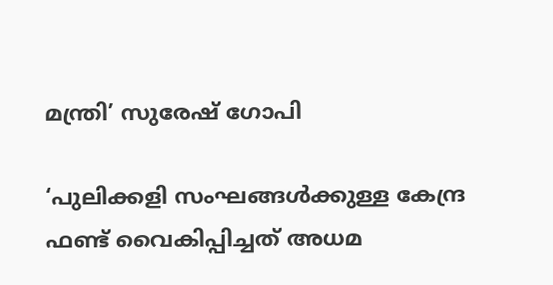മന്ത്രി’ സുരേഷ് ഗോപി

‘പുലിക്കളി സംഘങ്ങൾക്കുള്ള കേന്ദ്ര ഫണ്ട് വൈകിപ്പിച്ചത് അധമ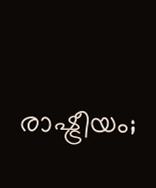രാഷ്ട്രീയം;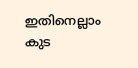ഇതിനെല്ലാം കുട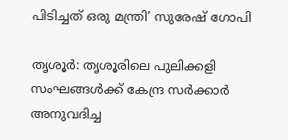പിടിച്ചത് ഒരു മന്ത്രി’ സുരേഷ് ഗോപി

തൃശൂർ: തൃശൂരിലെ പുലിക്കളി സംഘങ്ങൾക്ക് കേന്ദ്ര സർക്കാർ അനുവദിച്ച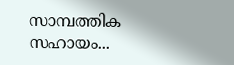സാമ്പത്തിക സഹായം...